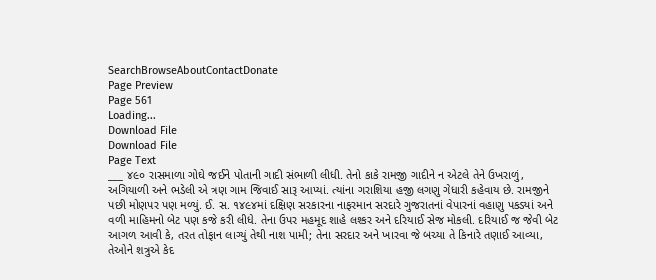SearchBrowseAboutContactDonate
Page Preview
Page 561
Loading...
Download File
Download File
Page Text
___ ૪૯૦ રાસમાળા ગોઘે જઈને પોતાની ગાદી સંભાળી લીધી. તેનો કાકે રામજી ગાદીને ન એટલે તેને ઉખરાળું, અગિયાળી અને ભડેલી એ ત્રણ ગામ જિવાઈ સારૂ આપ્યાં. ત્યાંના ગરાશિયા હજી લગણુ ગેધારી કહેવાય છે. રામજીને પછી મોણપર પણ મળ્યું. ઈ. સ. ૧૪૯૪માં દક્ષિણ સરકારના નાફરમાન સરદારે ગુજરાતનાં વેપારનાં વહાણુ પકડ્યાં અને વળી માહિમનો બેટ પણ કજે કરી લીધે. તેના ઉપર મહમૂદ શાહે લશ્કર અને દરિયાઈ સેજ મોકલી. દરિયાઈ જ જેવી બેટ આગળ આવી કે, તરત તોફાન લાગ્યું તેથી નાશ પામી; તેના સરદાર અને ખારવા જે બચ્યા તે કિનારે તણાઈ આવ્યા, તેઓને શત્રુએ કેદ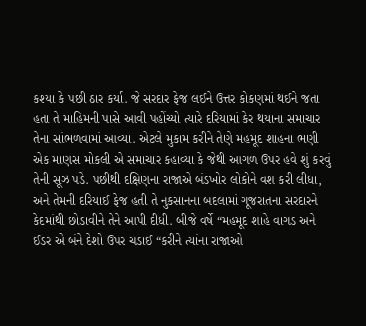કશ્યા કે પછી ઠાર કર્યા. જે સરદાર ફેજ લઈને ઉત્તર કોકણમાં થઈને જતા હતા તે માહિમની પાસે આવી પહોંચ્યો ત્યારે દરિયામાં કેર થયાના સમાચાર તેના સાંભળવામાં આવ્યા. એટલે મુકામ કરીને તેણે મહમૂદ શાહના ભણી એક માણસ મોકલી એ સમાચાર કહાવ્યા કે જેથી આગળ ઉપર હવે શું કરવું તેની સૂઝ પડે. પછીથી દક્ષિણના રાજાએ બંડખોર લોકોને વશ કરી લીધા, અને તેમની દરિયાઈ ફેજ હતી તે નુકસાનના બદલામાં ગૂજરાતના સરદારને કેદમાંથી છોડાવીને તેને આપી દીધી. બીજે વર્ષે “મહમૂદ શાહે વાગડ અને ઈડર એ બંને દેશો ઉપર ચડાઈ “કરીને ત્યાંના રાજાઓ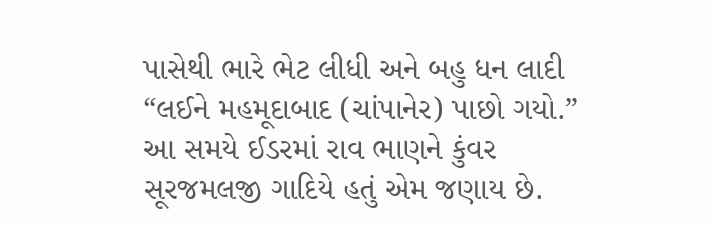પાસેથી ભારે ભેટ લીધી અને બહુ ધન લાદી “લઈને મહમૂદાબાદ (ચાંપાનેર) પાછો ગયો.” આ સમયે ઈડરમાં રાવ ભાણને કુંવર સૂરજમલજી ગાદિયે હતું એમ જણાય છે.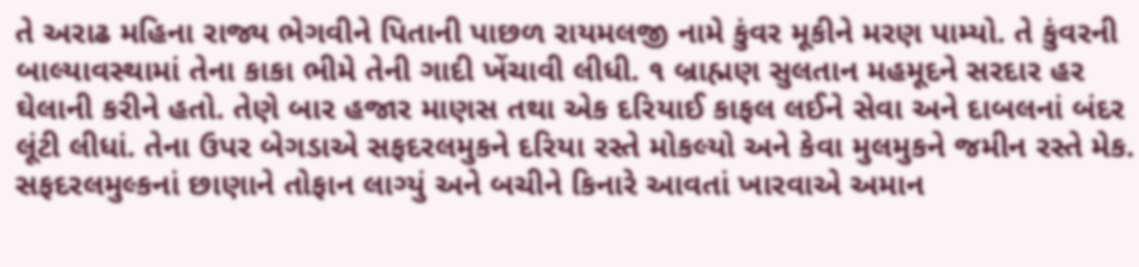તે અરાઢ મહિના રાજ્ય ભેગવીને પિતાની પાછળ રાયમલજી નામે કુંવર મૂકીને મરણ પામ્યો. તે કુંવરની બાલ્યાવસ્થામાં તેના કાકા ભીમે તેની ગાદી ખેંચાવી લીધી. ૧ બ્રાહ્મણ સુલતાન મહમૂદને સરદાર હર ઘેલાની કરીને હતો. તેણે બાર હજાર માણસ તથા એક દરિયાઈ કાફલ લઈને સેવા અને દાબલનાં બંદર લૂંટી લીધાં. તેના ઉપર બેગડાએ સફદરલમુકને દરિયા રસ્તે મોકલ્યો અને કેવા મુલમુકને જમીન રસ્તે મેક. સફદરલમુલ્કનાં છાણાને તોફાન લાગ્યું અને બચીને કિનારે આવતાં ખારવાએ અમાન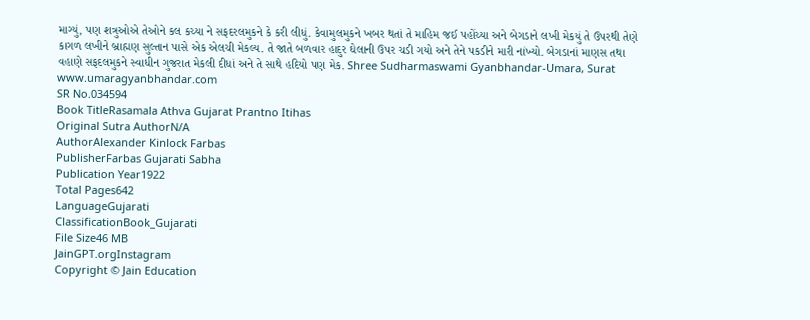માગ્યું, પણ શત્રુઓએ તેઓને કલ કચ્યા ને સફદરલમુકને કે કરી લીધું. કેવામુલમુકને ખબર થતાં તે માહિમ જઈ પહોંચ્યા અને બેગડાને લખી મેકયું તે ઉપરથી તેણે કાગળ લખીને બ્રાહ્મણ સુલ્તાન પાસે એક એલચી મેકલ્ય. તે જાતે બળવાર હાદુર ઘેલાની ઉપર ચડી ગયો અને તેને પકડીને મારી નાંખ્યો. બેગડાનાં માણસ તથા વહાણે સફદલમુકને સ્વાધીન ગુજરાત મેકલી દીધાં અને તે સાથે હદિયો પણ મેક. Shree Sudharmaswami Gyanbhandar-Umara, Surat www.umaragyanbhandar.com
SR No.034594
Book TitleRasamala Athva Gujarat Prantno Itihas
Original Sutra AuthorN/A
AuthorAlexander Kinlock Farbas
PublisherFarbas Gujarati Sabha
Publication Year1922
Total Pages642
LanguageGujarati
ClassificationBook_Gujarati
File Size46 MB
JainGPT.orgInstagram
Copyright © Jain Education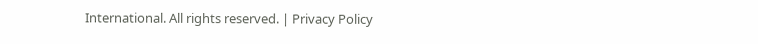International. All rights reserved. | Privacy Policy